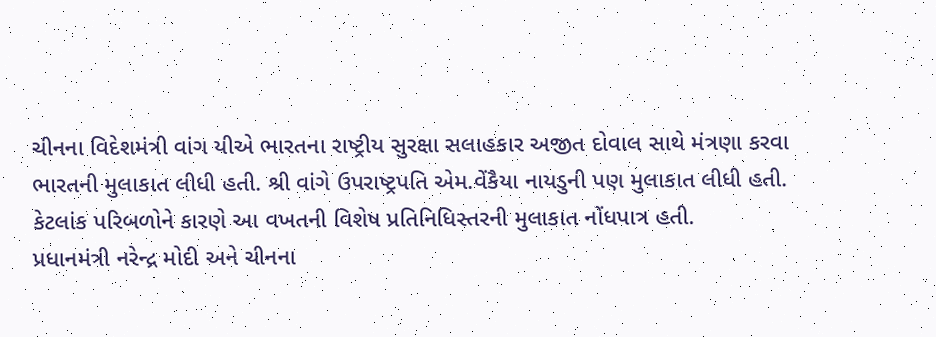ચીનના વિદેશમંત્રી વાંગ યીએ ભારતના રાષ્ટ્રીય સુરક્ષા સલાહકાર અજીત દોવાલ સાથે મંત્રણા કરવા ભારતની મુલાકાત લીધી હતી. શ્રી વાંગે ઉપરાષ્ટ્રપતિ એમ.વેંકૈયા નાયડુની પણ મુલાકાત લીધી હતી. કેટલાંક પરિબળોને કારણે આ વખતની વિશેષ પ્રતિનિધિસ્તરની મુલાકાત નોંધપાત્ર હતી.
પ્રધાનમંત્રી નરેન્દ્ર મોદી અને ચીનના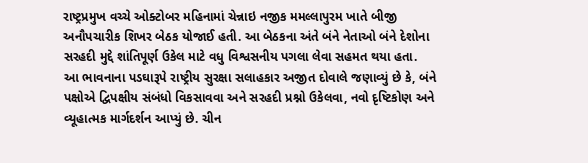રાષ્ટ્રપ્રમુખ વચ્ચે ઓક્ટોબર મહિનામાં ચેન્નાઇ નજીક મમલ્લાપુરમ ખાતે બીજી અનૌપચારીક શિખર બેઠક યોજાઈ હતી. આ બેઠકના અંતે બંને નેતાઓ બંને દેશોના સરહદી મુદ્દે શાંતિપૂર્ણ ઉકેલ માટે વધુ વિશ્વસનીય પગલા લેવા સહમત થયા હતા.
આ ભાવનાના પડઘારૂપે રાષ્ટ્રીય સુરક્ષા સલાહકાર અજીત દોવાલે જણાવ્યું છે કે, બંને પક્ષોએ દ્વિપક્ષીય સંબંધો વિકસાવવા અને સરહદી પ્રશ્નો ઉકેલવા, નવો દૃષ્ટિકોણ અને વ્યૂહાત્મક માર્ગદર્શન આપ્યું છે. ચીન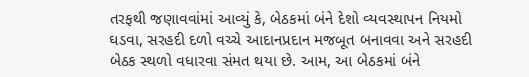તરફથી જણાવવાંમાં આવ્યું કે, બેઠકમાં બંને દેશો વ્યવસ્થાપન નિયમો ઘડવા, સરહદી દળો વચ્ચે આદાનપ્રદાન મજબૂત બનાવવા અને સરહદી બેઠક સ્થળો વધારવા સંમત થયા છે. આમ, આ બેઠકમાં બંને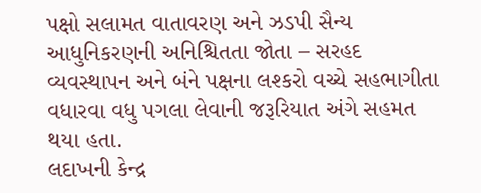પક્ષો સલામત વાતાવરણ અને ઝડપી સૈન્ય આધુનિકરણની અનિશ્ચિતતા જોતા – સરહદ વ્યવસ્થાપન અને બંને પક્ષના લશ્કરો વચ્ચે સહભાગીતા વધારવા વધુ પગલા લેવાની જરૂરિયાત અંગે સહમત થયા હતા.
લદાખની કેન્દ્ર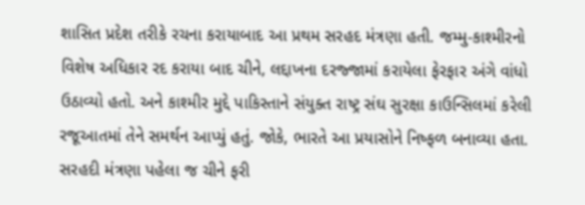શાસિત પ્રદેશ તરીકે રચના કરાયાબાદ આ પ્રથમ સરહદ મંત્રણા હતી. જમ્મુ-કાશ્મીરનો વિશેષ અધિકાર રદ કરાયા બાદ ચીને, લદ્દાખના દરજ્જામાં કરાયેલા ફેરફાર અંગે વાંધો ઉઠાવ્યો હતો. અને કાશ્મીર મુદ્દે પાકિસ્તાને સંયુક્ત રાષ્ટ્ર સંઘ સુરક્ષા કાઉન્સિલમાં કરેલી રજૂઆતમાં તેને સમર્થન આપ્યું હતું. જોકે, ભારતે આ પ્રયાસોને નિષ્ફળ બનાવ્યા હતા.
સરહદી મંત્રણા પહેલા જ ચીને ફરી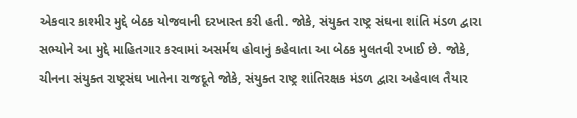એકવાર કાશ્મીર મુદ્દે બેઠક યોજવાની દરખાસ્ત કરી હતી. જોકે, સંયુક્ત રાષ્ટ્ર સંઘના શાંતિ મંડળ દ્વારા સભ્યોને આ મુદ્દે માહિતગાર કરવામાં અસર્મથ હોવાનું કહેવાતા આ બેઠક મુલતવી રખાઈ છે. જોકે, ચીનના સંયુક્ત રાષ્ટ્રસંઘ ખાતેના રાજદૂતે જોકે, સંયુક્ત રાષ્ટ્ર શાંતિરક્ષક મંડળ દ્વારા અહેવાલ તૈયાર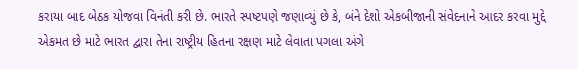કરાયા બાદ બેઠક યોજવા વિનંતી કરી છે. ભારતે સ્પષ્ટપણે જણાવ્યું છે કે, બંને દેશો એકબીજાની સંવેદનાને આદર કરવા મુદ્દે એકમત છે માટે ભારત દ્વારા તેના રાષ્ટ્રીય હિતના રક્ષણ માટે લેવાતા પગલા અંગે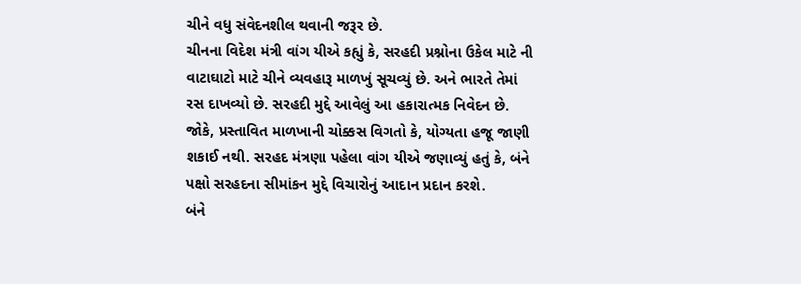ચીને વધુ સંવેદનશીલ થવાની જરૂર છે.
ચીનના વિદેશ મંત્રી વાંગ યીએ કહ્યું કે, સરહદી પ્રશ્નોના ઉકેલ માટે ની વાટાઘાટો માટે ચીને વ્યવહારૂ માળખું સૂચવ્યું છે. અને ભારતે તેમાં રસ દાખવ્યો છે. સરહદી મુદ્દે આવેલું આ હકારાત્મક નિવેદન છે. જોકે, પ્રસ્તાવિત માળખાની ચોક્કસ વિગતો કે, યોગ્યતા હજૂ જાણી શકાઈ નથી. સરહદ મંત્રણા પહેલા વાંગ યીએ જણાવ્યું હતું કે, બંને પક્ષો સરહદના સીમાંકન મુદ્દે વિચારોનું આદાન પ્રદાન કરશે.
બંને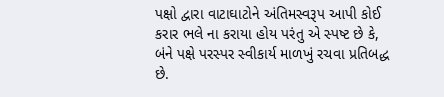પક્ષો દ્વારા વાટાઘાટોને અંતિમસ્વરૂપ આપી કોઈ કરાર ભલે ના કરાયા હોય પરંતુ એ સ્પષ્ટ છે કે, બંને પક્ષે પરસ્પર સ્વીકાર્ય માળખું રચવા પ્રતિબદ્ધ છે.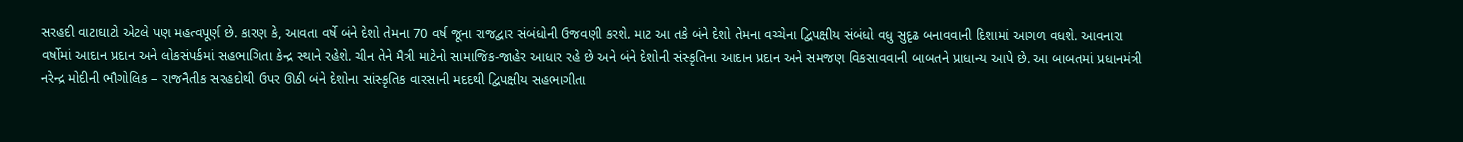સરહદી વાટાઘાટો એટલે પણ મહત્વપૂર્ણ છે. કારણ કે, આવતા વર્ષે બંને દેશો તેમના 70 વર્ષ જૂના રાજદ્વાર સંબંધોની ઉજવણી કરશે. માટ આ તકે બંને દેશો તેમના વચ્ચેના દ્વિપક્ષીય સંબંધો વધુ સુદૃઢ બનાવવાની દિશામાં આગળ વધશે. આવનારા વર્ષોમાં આદાન પ્રદાન અને લોકસંપર્કમાં સહભાગિતા કેન્દ્ર સ્થાને રહેશે. ચીન તેને મૈત્રી માટેનો સામાજિક-જાહેર આધાર રહે છે અને બંને દેશોની સંસ્કૃતિના આદાન પ્રદાન અને સમજણ વિકસાવવાની બાબતને પ્રાધાન્ય આપે છે. આ બાબતમાં પ્રધાનમંત્રી નરેન્દ્ર મોદીની ભૌગોલિક – રાજનૈતીક સરહદોથી ઉપર ઊઠી બંને દેશોના સાંસ્કૃતિક વારસાની મદદથી દ્વિપક્ષીય સહભાગીતા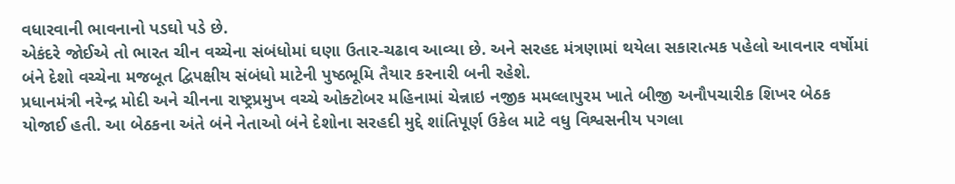વધારવાની ભાવનાનો પડઘો પડે છે.
એકંદરે જોઈએ તો ભારત ચીન વચ્ચેના સંબંધોમાં ઘણા ઉતાર-ચઢાવ આવ્યા છે. અને સરહદ મંત્રણામાં થયેલા સકારાત્મક પહેલો આવનાર વર્ષોમાં બંને દેશો વચ્ચેના મજબૂત દ્વિપક્ષીય સંબંધો માટેની પુષ્ઠભૂમિ તૈયાર કરનારી બની રહેશે.
પ્રધાનમંત્રી નરેન્દ્ર મોદી અને ચીનના રાષ્ટ્રપ્રમુખ વચ્ચે ઓક્ટોબર મહિનામાં ચેન્નાઇ નજીક મમલ્લાપુરમ ખાતે બીજી અનૌપચારીક શિખર બેઠક યોજાઈ હતી. આ બેઠકના અંતે બંને નેતાઓ બંને દેશોના સરહદી મુદ્દે શાંતિપૂર્ણ ઉકેલ માટે વધુ વિશ્વસનીય પગલા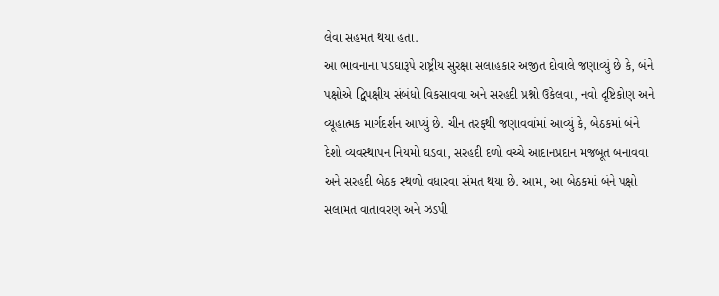લેવા સહમત થયા હતા.
આ ભાવનાના પડઘારૂપે રાષ્ટ્રીય સુરક્ષા સલાહકાર અજીત દોવાલે જણાવ્યું છે કે, બંને પક્ષોએ દ્વિપક્ષીય સંબંધો વિકસાવવા અને સરહદી પ્રશ્નો ઉકેલવા, નવો દૃષ્ટિકોણ અને વ્યૂહાત્મક માર્ગદર્શન આપ્યું છે. ચીન તરફથી જણાવવાંમાં આવ્યું કે, બેઠકમાં બંને દેશો વ્યવસ્થાપન નિયમો ઘડવા, સરહદી દળો વચ્ચે આદાનપ્રદાન મજબૂત બનાવવા અને સરહદી બેઠક સ્થળો વધારવા સંમત થયા છે. આમ, આ બેઠકમાં બંને પક્ષો સલામત વાતાવરણ અને ઝડપી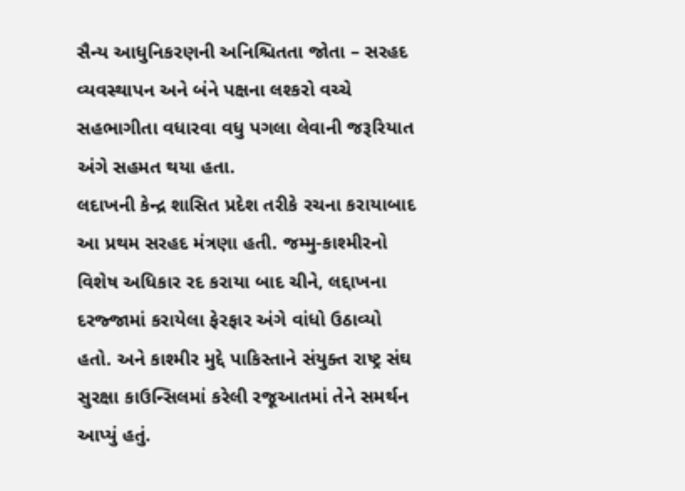સૈન્ય આધુનિકરણની અનિશ્ચિતતા જોતા – સરહદ વ્યવસ્થાપન અને બંને પક્ષના લશ્કરો વચ્ચે સહભાગીતા વધારવા વધુ પગલા લેવાની જરૂરિયાત અંગે સહમત થયા હતા.
લદાખની કેન્દ્ર શાસિત પ્રદેશ તરીકે રચના કરાયાબાદ આ પ્રથમ સરહદ મંત્રણા હતી. જમ્મુ-કાશ્મીરનો વિશેષ અધિકાર રદ કરાયા બાદ ચીને, લદ્દાખના દરજ્જામાં કરાયેલા ફેરફાર અંગે વાંધો ઉઠાવ્યો હતો. અને કાશ્મીર મુદ્દે પાકિસ્તાને સંયુક્ત રાષ્ટ્ર સંઘ સુરક્ષા કાઉન્સિલમાં કરેલી રજૂઆતમાં તેને સમર્થન આપ્યું હતું.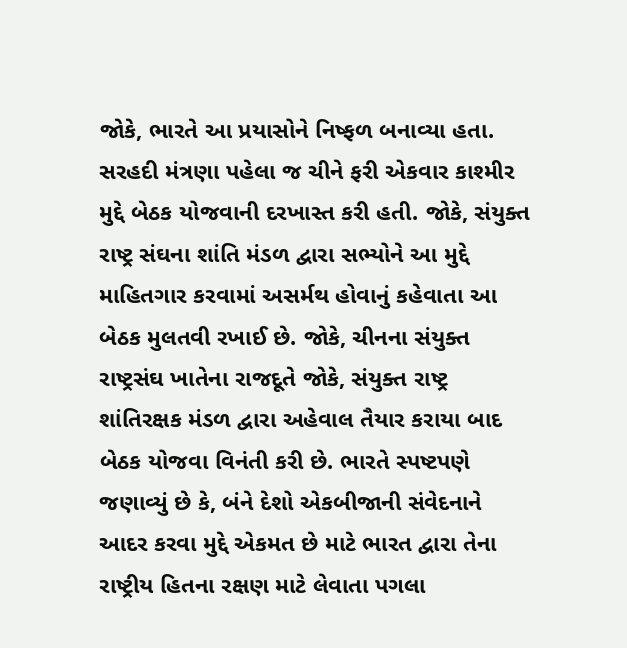જોકે, ભારતે આ પ્રયાસોને નિષ્ફળ બનાવ્યા હતા.
સરહદી મંત્રણા પહેલા જ ચીને ફરી એકવાર કાશ્મીર મુદ્દે બેઠક યોજવાની દરખાસ્ત કરી હતી. જોકે, સંયુક્ત રાષ્ટ્ર સંઘના શાંતિ મંડળ દ્વારા સભ્યોને આ મુદ્દે માહિતગાર કરવામાં અસર્મથ હોવાનું કહેવાતા આ બેઠક મુલતવી રખાઈ છે. જોકે, ચીનના સંયુક્ત રાષ્ટ્રસંઘ ખાતેના રાજદૂતે જોકે, સંયુક્ત રાષ્ટ્ર શાંતિરક્ષક મંડળ દ્વારા અહેવાલ તૈયાર કરાયા બાદ બેઠક યોજવા વિનંતી કરી છે. ભારતે સ્પષ્ટપણે જણાવ્યું છે કે, બંને દેશો એકબીજાની સંવેદનાને આદર કરવા મુદ્દે એકમત છે માટે ભારત દ્વારા તેના રાષ્ટ્રીય હિતના રક્ષણ માટે લેવાતા પગલા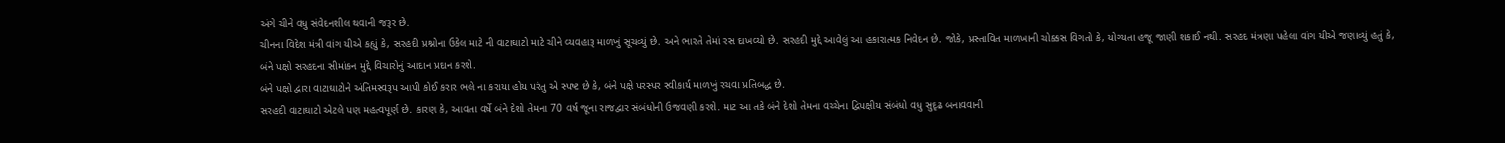અંગે ચીને વધુ સંવેદનશીલ થવાની જરૂર છે.
ચીનના વિદેશ મંત્રી વાંગ યીએ કહ્યું કે, સરહદી પ્રશ્નોના ઉકેલ માટે ની વાટાઘાટો માટે ચીને વ્યવહારૂ માળખું સૂચવ્યું છે. અને ભારતે તેમાં રસ દાખવ્યો છે. સરહદી મુદ્દે આવેલું આ હકારાત્મક નિવેદન છે. જોકે, પ્રસ્તાવિત માળખાની ચોક્કસ વિગતો કે, યોગ્યતા હજૂ જાણી શકાઈ નથી. સરહદ મંત્રણા પહેલા વાંગ યીએ જણાવ્યું હતું કે, બંને પક્ષો સરહદના સીમાંકન મુદ્દે વિચારોનું આદાન પ્રદાન કરશે.
બંને પક્ષો દ્વારા વાટાઘાટોને અંતિમસ્વરૂપ આપી કોઈ કરાર ભલે ના કરાયા હોય પરંતુ એ સ્પષ્ટ છે કે, બંને પક્ષે પરસ્પર સ્વીકાર્ય માળખું રચવા પ્રતિબદ્ધ છે.
સરહદી વાટાઘાટો એટલે પણ મહત્વપૂર્ણ છે. કારણ કે, આવતા વર્ષે બંને દેશો તેમના 70 વર્ષ જૂના રાજદ્વાર સંબંધોની ઉજવણી કરશે. માટ આ તકે બંને દેશો તેમના વચ્ચેના દ્વિપક્ષીય સંબંધો વધુ સુદૃઢ બનાવવાની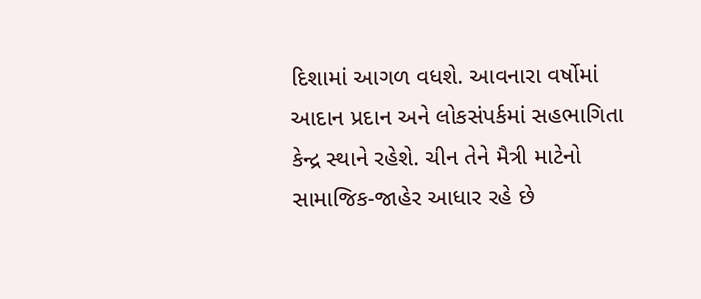દિશામાં આગળ વધશે. આવનારા વર્ષોમાં આદાન પ્રદાન અને લોકસંપર્કમાં સહભાગિતા કેન્દ્ર સ્થાને રહેશે. ચીન તેને મૈત્રી માટેનો સામાજિક-જાહેર આધાર રહે છે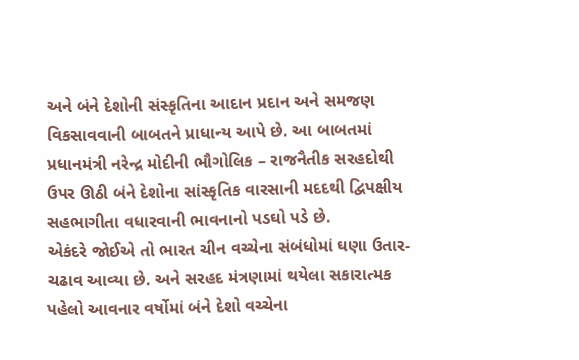અને બંને દેશોની સંસ્કૃતિના આદાન પ્રદાન અને સમજણ વિકસાવવાની બાબતને પ્રાધાન્ય આપે છે. આ બાબતમાં પ્રધાનમંત્રી નરેન્દ્ર મોદીની ભૌગોલિક – રાજનૈતીક સરહદોથી ઉપર ઊઠી બંને દેશોના સાંસ્કૃતિક વારસાની મદદથી દ્વિપક્ષીય સહભાગીતા વધારવાની ભાવનાનો પડઘો પડે છે.
એકંદરે જોઈએ તો ભારત ચીન વચ્ચેના સંબંધોમાં ઘણા ઉતાર-ચઢાવ આવ્યા છે. અને સરહદ મંત્રણામાં થયેલા સકારાત્મક પહેલો આવનાર વર્ષોમાં બંને દેશો વચ્ચેના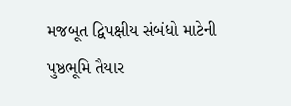મજબૂત દ્વિપક્ષીય સંબંધો માટેની પુષ્ઠભૂમિ તૈયાર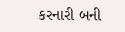કરનારી બની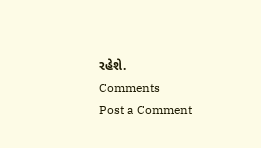રહેશે.
Comments
Post a Comment